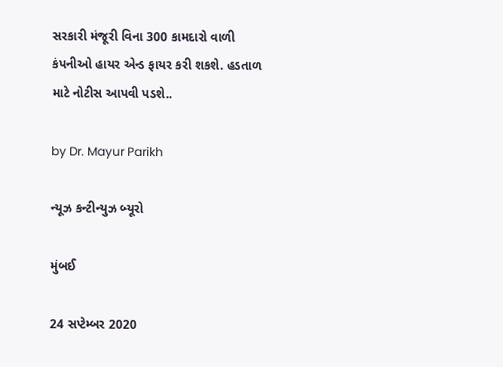સરકારી મંજૂરી વિના 300 કામદારો વાળી કંપનીઓ હાયર એન્ડ ફાયર કરી શકશે. હડતાળ માટે નોટીસ આપવી પડશે..

by Dr. Mayur Parikh

ન્યૂઝ કન્ટીન્યુઝ બ્યૂરો

મુંબઈ

24 સપ્ટેમ્બર 2020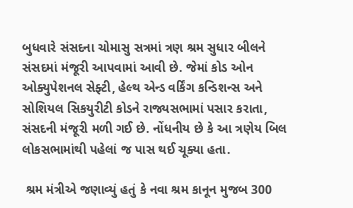બુધવારે સંસદના ચોમાસુ સત્રમાં ત્રણ શ્રમ સુધાર બીલને સંસદમાં મંજૂરી આપવામાં આવી છે. જેમાં કોડ ઓન ઓક્યુપેશનલ સેફ્ટી, હેલ્થ એન્ડ વર્કિંગ કન્ડિશન્સ અને સોશિયલ સિકયુરીટી કોડને રાજ્યસભામાં પસાર કરાતા,  સંસદની મંજૂરી મળી ગઈ છે. નોંધનીય છે કે આ ત્રણેય બિલ લોકસભામાંથી પહેલાં જ પાસ થઈ ચૂક્યા હતા.

 શ્રમ મંત્રીએ જણાવ્યું હતું કે નવા શ્રમ કાનૂન મુજબ 300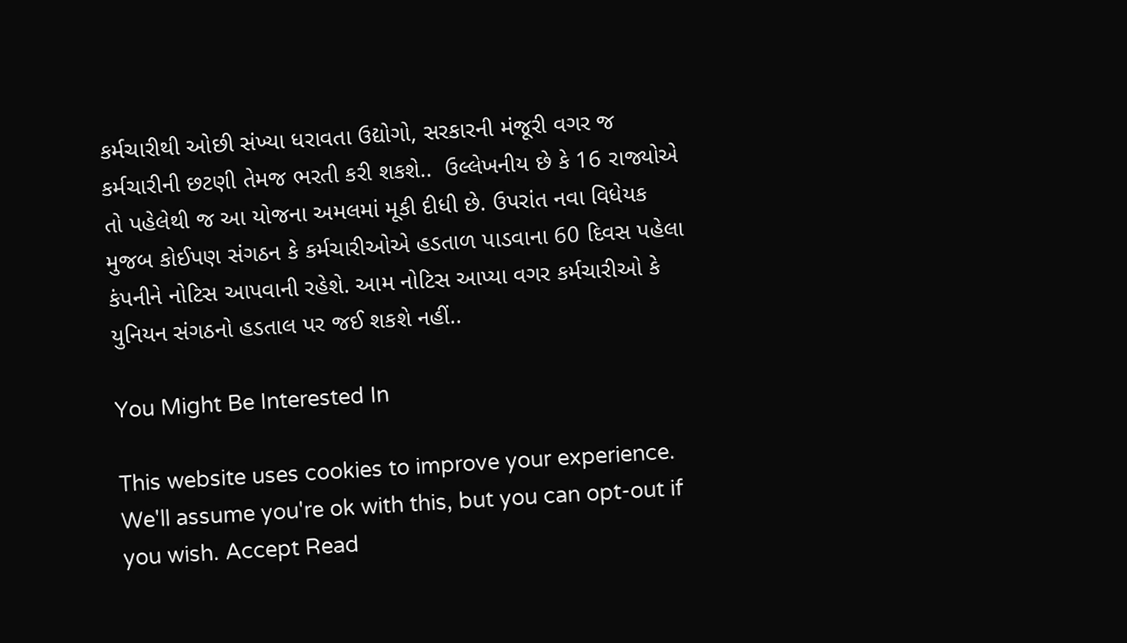કર્મચારીથી ઓછી સંખ્યા ધરાવતા ઉદ્યોગો, સરકારની મંજૂરી વગર જ કર્મચારીની છટણી તેમજ ભરતી કરી શકશે..  ઉલ્લેખનીય છે કે 16 રાજ્યોએ તો પહેલેથી જ આ યોજના અમલમાં મૂકી દીધી છે. ઉપરાંત નવા વિધેયક મુજબ કોઈપણ સંગઠન કે કર્મચારીઓએ હડતાળ પાડવાના 60 દિવસ પહેલા કંપનીને નોટિસ આપવાની રહેશે. આમ નોટિસ આપ્યા વગર કર્મચારીઓ કે યુનિયન સંગઠનો હડતાલ પર જઈ શકશે નહીં..

You Might Be Interested In

This website uses cookies to improve your experience. We'll assume you're ok with this, but you can opt-out if you wish. Accept Read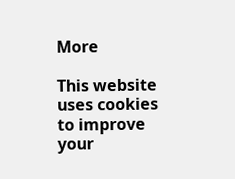More

This website uses cookies to improve your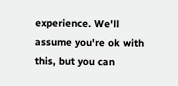experience. We'll assume you're ok with this, but you can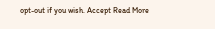opt-out if you wish. Accept Read More